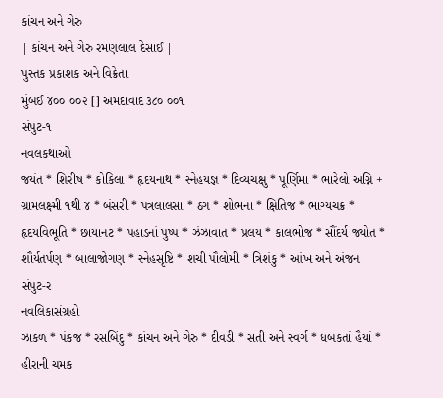કાંચન અને ગેરુ
| કાંચન અને ગેરુ રમણલાલ દેસાઈ |
પુસ્તક પ્રકાશક અને વિક્રેતા
મુંબઈ ૪૦૦ ૦૦૨ [] અમદાવાદ ૩૮૦ ૦૦૧
સંપુટ-૧
નવલકથાઓ
જયંત * શિરીષ * કોકિલા * હૃદયનાથ * સ્નેહયજ્ઞ * દિવ્યચક્ષુ * પૂર્ણિમા * ભારેલો અગ્નિ + ગ્રામલક્ષ્મી ૧થી ૪ * બંસરી * પત્રલાલસા * ઠગ * શોભના * ક્ષિતિજ * ભાગ્યચક્ર * હૃદયવિભૂતિ * છાયાનટ * પહાડનાં પુષ્પ * ઝંઝાવાત * પ્રલય * કાલભોજ * સૌંદર્ય જ્યોત * શૌર્યતર્પણ * બાલાજોગણ * સ્નેહસૃષ્ટિ * શચી પૌલોમી * ત્રિશંકુ * આંખ અને અંજન
સંપુટ-ર
નવલિકાસંગ્રહો
ઝાકળ * પંકજ * રસબિંદુ * કાંચન અને ગેરુ * દીવડી * સતી અને સ્વર્ગ * ધબકતાં હૈયાં * હીરાની ચમક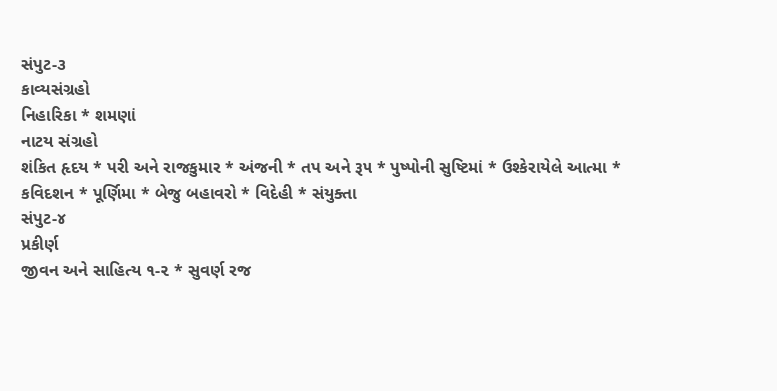સંપુટ-૩
કાવ્યસંગ્રહો
નિહારિકા * શમણાં
નાટય સંગ્રહો
શંકિત હૃદય * પરી અને રાજકુમાર * અંજની * તપ અને રૂ૫ * પુષ્પોની સુષ્ટિમાં * ઉશ્કેરાયેલે આત્મા * કવિદશન * પૂર્ણિમા * બેજુ બહાવરો * વિદેહી * સંયુક્તા
સંપુટ-૪
પ્રકીર્ણ
જીવન અને સાહિત્ય ૧-૨ * સુવર્ણ રજ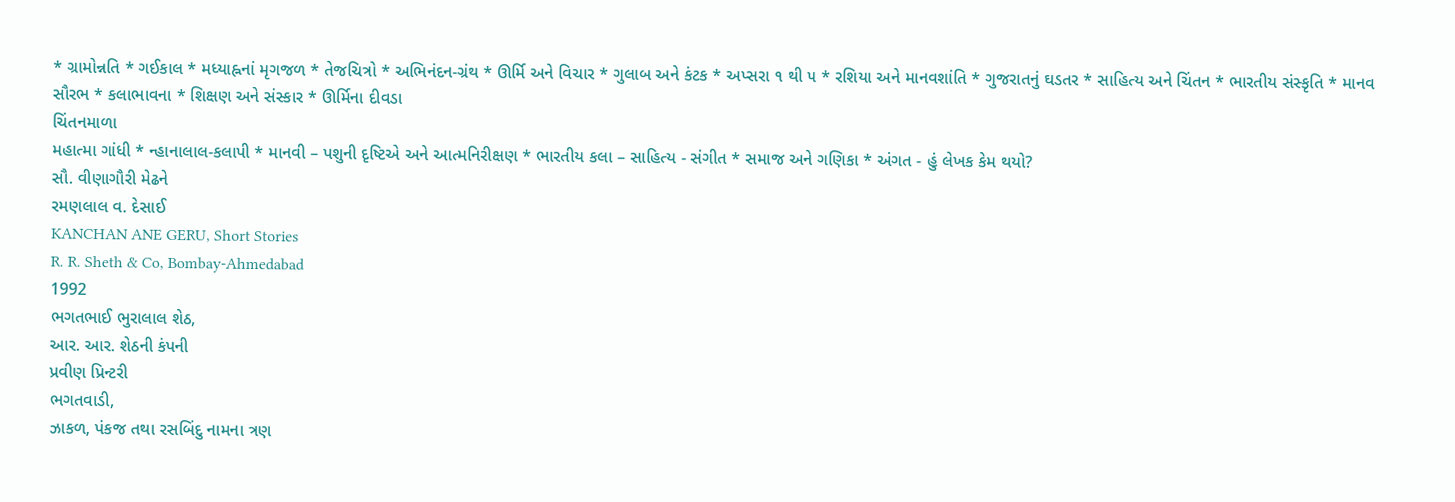* ગ્રામોન્નતિ * ગઈકાલ * મધ્યાહ્નનાં મૃગજળ * તેજચિત્રો * અભિનંદન-ગ્રંથ * ઊર્મિ અને વિચાર * ગુલાબ અને કંટક * અપ્સરા ૧ થી ૫ * રશિયા અને માનવશાંતિ * ગુજરાતનું ઘડતર * સાહિત્ય અને ચિંતન * ભારતીય સંસ્કૃતિ * માનવ સૌરભ * કલાભાવના * શિક્ષણ અને સંસ્કાર * ઊર્મિના દીવડા
ચિંતનમાળા
મહાત્મા ગાંધી * ન્હાનાલાલ-કલાપી * માનવી – પશુની દૃષ્ટિએ અને આત્મનિરીક્ષણ * ભારતીય કલા – સાહિત્ય - સંગીત * સમાજ અને ગણિકા * અંગત - હું લેખક કેમ થયો?
સૌ. વીણાગૌરી મેઢને
રમણલાલ વ. દેસાઈ
KANCHAN ANE GERU, Short Stories
R. R. Sheth & Co, Bombay-Ahmedabad
1992
ભગતભાઈ ભુરાલાલ શેઠ,
આર. આર. શેઠની કંપની
પ્રવીણ પ્રિન્ટરી
ભગતવાડી,
ઝાકળ, પંકજ તથા રસબિંદુ નામના ત્રણ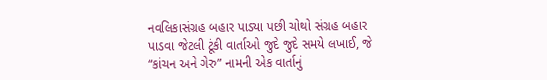નવલિકાસંગ્રહ બહાર પાડ્યા પછી ચોથો સંગ્રહ બહાર પાડવા જેટલી ટૂંકી વાર્તાઓ જુદે જુદે સમયે લખાઈ, જે “કાંચન અને ગેરુ” નામની એક વાર્તાનું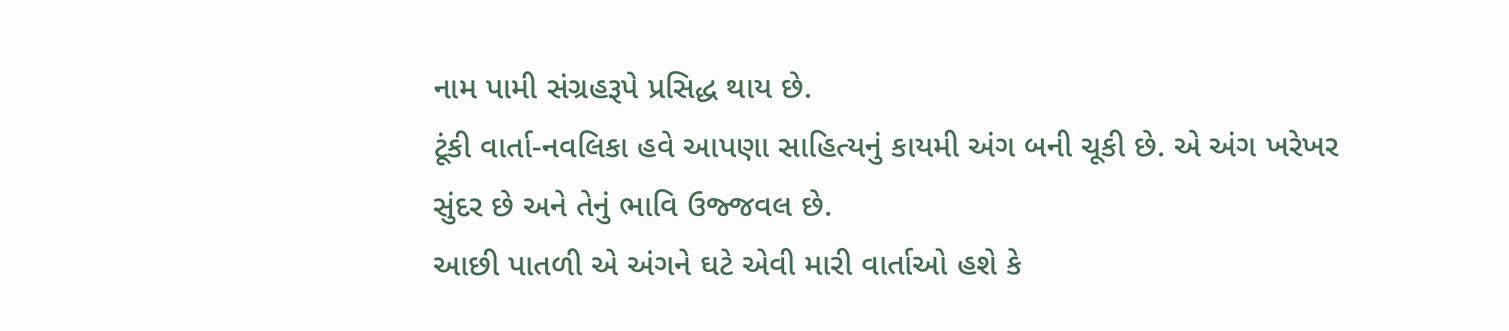નામ પામી સંગ્રહરૂપે પ્રસિદ્ધ થાય છે.
ટૂંકી વાર્તા-નવલિકા હવે આપણા સાહિત્યનું કાયમી અંગ બની ચૂકી છે. એ અંગ ખરેખર સુંદર છે અને તેનું ભાવિ ઉજ્જવલ છે.
આછી પાતળી એ અંગને ઘટે એવી મારી વાર્તાઓ હશે કે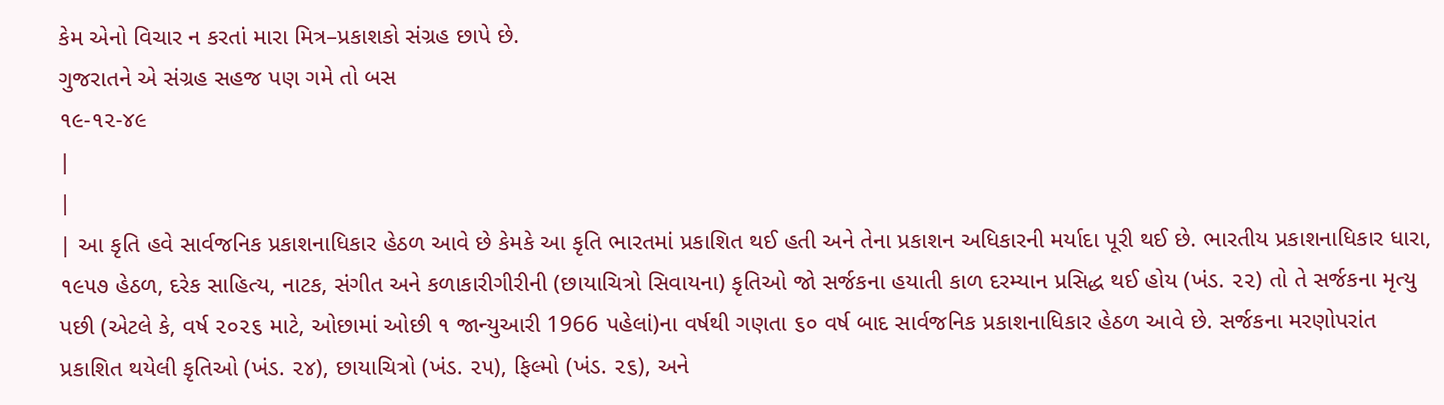કેમ એનો વિચાર ન કરતાં મારા મિત્ર–પ્રકાશકો સંગ્રહ છાપે છે.
ગુજરાતને એ સંગ્રહ સહજ પણ ગમે તો બસ
૧૯-૧૨-૪૯
|
|
| આ કૃતિ હવે સાર્વજનિક પ્રકાશનાધિકાર હેઠળ આવે છે કેમકે આ કૃતિ ભારતમાં પ્રકાશિત થઈ હતી અને તેના પ્રકાશન અધિકારની મર્યાદા પૂરી થઈ છે. ભારતીય પ્રકાશનાધિકાર ધારા, ૧૯૫૭ હેઠળ, દરેક સાહિત્ય, નાટક, સંગીત અને કળાકારીગીરીની (છાયાચિત્રો સિવાયના) કૃતિઓ જો સર્જકના હયાતી કાળ દરમ્યાન પ્રસિદ્ધ થઈ હોય (ખંડ. ૨૨) તો તે સર્જકના મૃત્યુ પછી (એટલે કે, વર્ષ ૨૦૨૬ માટે, ઓછામાં ઓછી ૧ જાન્યુઆરી 1966 પહેલાં)ના વર્ષથી ગણતા ૬૦ વર્ષ બાદ સાર્વજનિક પ્રકાશનાધિકાર હેઠળ આવે છે. સર્જકના મરણોપરાંત પ્રકાશિત થયેલી કૃતિઓ (ખંડ. ૨૪), છાયાચિત્રો (ખંડ. ૨૫), ફિલ્મો (ખંડ. ૨૬), અને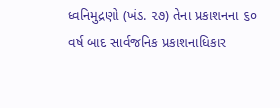ધ્વનિમુદ્રણો (ખંડ. ૨૭) તેના પ્રકાશનના ૬૦ વર્ષ બાદ સાર્વજનિક પ્રકાશનાધિકાર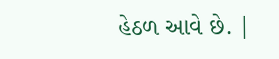હેઠળ આવે છે. |